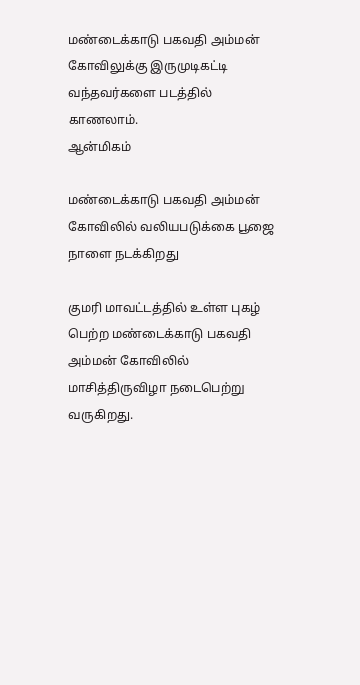மண்டைக்காடு பகவதி அம்மன் கோவிலுக்கு இருமுடிகட்டி வந்தவர்களை படத்தில் காணலாம்.
ஆன்மிகம்

மண்டைக்காடு பகவதி அம்மன் கோவிலில் வலியபடுக்கை பூஜை நாளை நடக்கிறது

குமரி மாவட்டத்தில் உள்ள புகழ் பெற்ற மண்டைக்காடு பகவதி அம்மன் கோவிலில் மாசித்திருவிழா நடைபெற்று வருகிறது.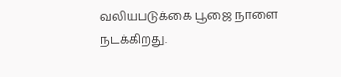வலியபடுக்கை பூஜை நாளை நடக்கிறது.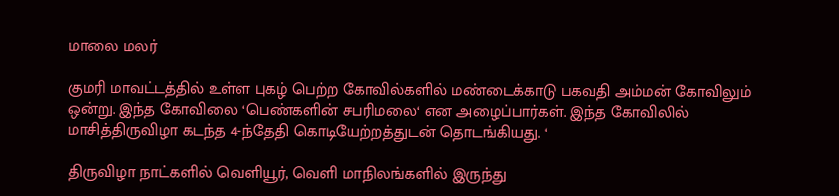மாலை மலர்

குமரி மாவட்டத்தில் உள்ள புகழ் பெற்ற கோவில்களில் மண்டைக்காடு பகவதி அம்மன் கோவிலும் ஒன்று. இந்த கோவிலை ‘பெண்களின் சபரிமலை‘ என அழைப்பார்கள். இந்த கோவிலில் மாசித்திருவிழா கடந்த 4-ந்தேதி கொடியேற்றத்துடன் தொடங்கியது. ‘

திருவிழா நாட்களில் வெளியூர், வெளி மாநிலங்களில் இருந்து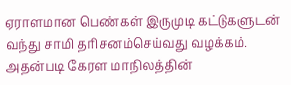ஏராளமான பெண்கள் இருமுடி கட்டுகளுடன் வந்து சாமி தரிசனம்செய்வது வழக்கம். அதன்படி கேரள மாநிலத்தின்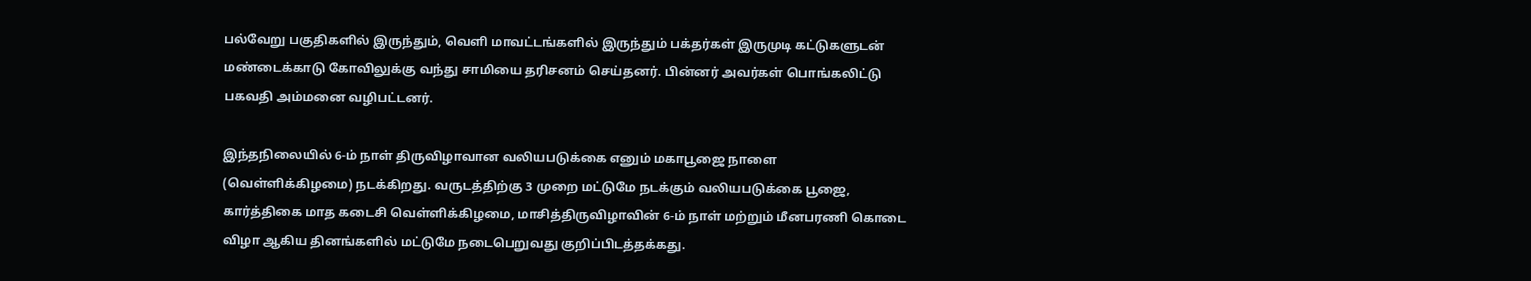பல்வேறு பகுதிகளில் இருந்தும், வெளி மாவட்டங்களில் இருந்தும் பக்தர்கள் இருமுடி கட்டுகளுடன் மண்டைக்காடு கோவிலுக்கு வந்து சாமியை தரிசனம் செய்தனர். பின்னர் அவர்கள் பொங்கலிட்டு பகவதி அம்மனை வழிபட்டனர்.

இந்தநிலையில் 6-ம் நாள் திருவிழாவான வலியபடுக்கை எனும் மகாபூஜை நாளை (வெள்ளிக்கிழமை) நடக்கிறது. வருடத்திற்கு 3 முறை மட்டுமே நடக்கும் வலியபடுக்கை பூஜை, கார்த்திகை மாத கடைசி வெள்ளிக்கிழமை, மாசித்திருவிழாவின் 6-ம் நாள் மற்றும் மீனபரணி கொடை விழா ஆகிய தினங்களில் மட்டுமே நடைபெறுவது குறிப்பிடத்தக்கது.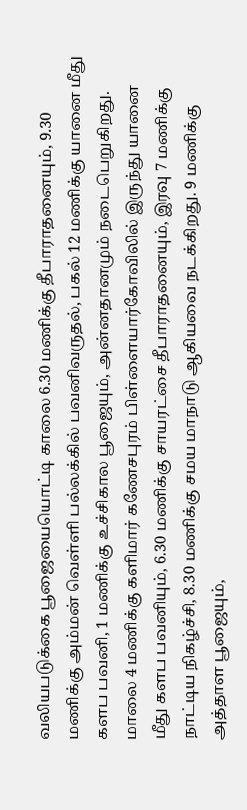வலியபடுக்கை பூஜையையொட்டி காலை 6.30 மணிக்கு தீபாராதனையும், 9.30 மணிக்கு அம்மன் வெள்ளி பல்லக்கில் பவனிவருதல், பகல் 12 மணிக்கு யானை மீது களப பவனி, 1 மணிக்கு உச்சிகால பூஜையும், அன்னதானமும் நடைபெறுகிறது. மாலை 4 மணிக்கு களிமார் கணேசபுரம் பிள்ளையார்கோவிலில் இருந்து யானை மீது களப பவனியும், 6.30 மணிக்கு சாயரட்சை தீபாராதனையும், இரவு 7 மணிக்கு நாட்டிய நிகழ்ச்சி, 8.30 மணிக்கு சமய மாநாடு ஆகியவை நடக்கிறது. 9 மணிக்கு அத்தாள பூஜையும்,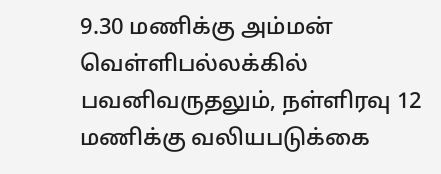9.30 மணிக்கு அம்மன் வெள்ளிபல்லக்கில் பவனிவருதலும், நள்ளிரவு 12 மணிக்கு வலியபடுக்கை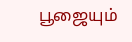பூஜையும்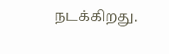நடக்கிறது.